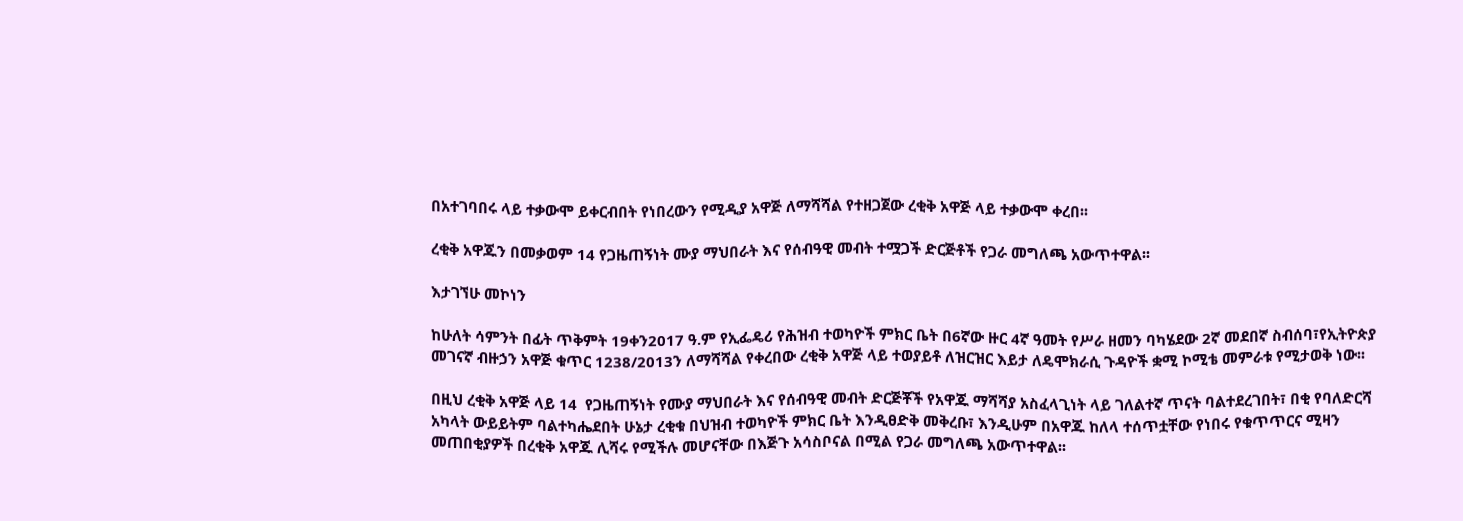በአተገባበሩ ላይ ተቃውሞ ይቀርብበት የነበረውን የሚዲያ አዋጅ ለማሻሻል የተዘጋጀው ረቂቅ አዋጅ ላይ ተቃውሞ ቀረበ፡፡

ረቂቅ አዋጁን በመቃወም 14 የጋዜጠኝነት ሙያ ማህበራት እና የሰብዓዊ መብት ተሟጋች ድርጅቶች የጋራ መግለጫ አውጥተዋል፡፡

እታገኘሁ መኮነን

ከሁለት ሳምንት በፊት ጥቅምት 19ቀን2017 ዓ.ም የኢፌዴሪ የሕዝብ ተወካዮች ምክር ቤት በ6ኛው ዙር 4ኛ ዓመት የሥራ ዘመን ባካሄደው 2ኛ መደበኛ ስብሰባ፣የኢትዮጵያ መገናኛ ብዙኃን አዋጅ ቁጥር 1238/2013ን ለማሻሻል የቀረበው ረቂቅ አዋጅ ላይ ተወያይቶ ለዝርዝር እይታ ለዴሞክራሲ ጉዳዮች ቋሚ ኮሚቴ መምራቱ የሚታወቅ ነው፡፡

በዚህ ረቂቅ አዋጅ ላይ 14  የጋዜጠኝነት የሙያ ማህበራት እና የሰብዓዊ መብት ድርጅቾች የአዋጁ ማሻሻያ አስፈላጊነት ላይ ገለልተኛ ጥናት ባልተደረገበት፣ በቂ የባለድርሻ አካላት ውይይትም ባልተካሔደበት ሁኔታ ረቂቁ በህዝብ ተወካዮች ምክር ቤት እንዲፀድቅ መቅረቡ፣ እንዲሁም በአዋጁ ከለላ ተሰጥቷቸው የነበሩ የቁጥጥርና ሚዛን መጠበቂያዎች በረቂቅ አዋጁ ሊሻሩ የሚችሉ መሆናቸው በእጅጉ አሳስቦናል በሚል የጋራ መግለጫ አውጥተዋል፡፡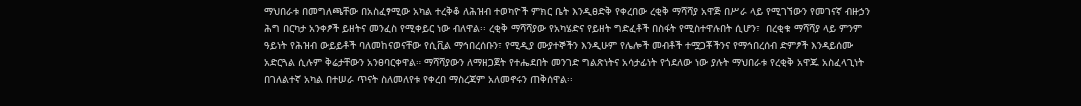ማህበራቱ በመግለጫቸው በአስፈፃሚው አካል ተረቅቆ ለሕዝብ ተወካዮች ምክር ቤት እንዲፀድቅ የቀረበው ረቂቅ ማሻሻያ አዋጅ በሥራ ላይ የሚገኘውን የመገናኛ ብዙኃን ሕግ በርካታ አንቀፆች ይዘትና መንፈስ የሚቀይር ነው ብለዋል፡፡ ረቂቅ ማሻሻያው የአካሄድና የይዘት ግድፈቶች በስፋት የሚስተዋሉበት ሲሆን፣  በረቂቁ ማሻሻያ ላይ ምንም ዓይነት የሕዝብ ውይይቶች ባለመከናወናቸው የሲቪል ማኅበረሰቡን፣ የሚዲያ ሙያተኞችን እንዲሁም የሌሎች መብቶች ተሟጋቾችንና የማኅበረሰብ ድምፆች እንዳይሰሙ አድርጓል ሲሉም ቅሬታቸውን አንፀባርቀዋል። ማሻሻያውን ለማዘጋጀት የተሔደበት መንገድ ግልጽነትና አሳታፊነት የጎደለው ነው ያሉት ማህበራቱ የረቂቅ አዋጁ አስፈላጊነት በገለልተኛ አካል በተሠራ ጥናት ስለመለየቱ የቀረበ ማስረጃም አለመኖሩን ጠቅሰዋል፡፡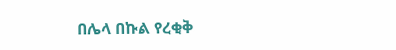በሌላ በኩል የረቂቅ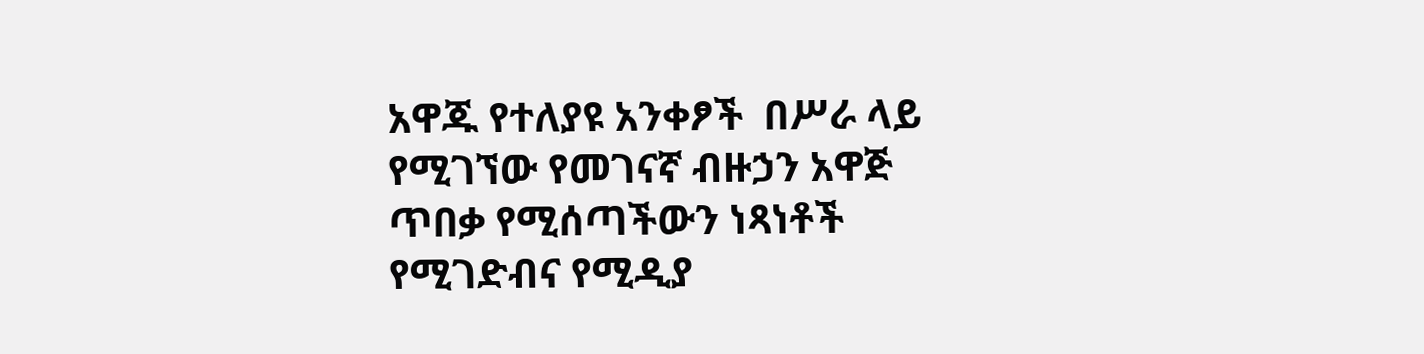አዋጁ የተለያዩ አንቀፆች  በሥራ ላይ የሚገኘው የመገናኛ ብዙኃን አዋጅ ጥበቃ የሚሰጣችውን ነጻነቶች የሚገድብና የሚዲያ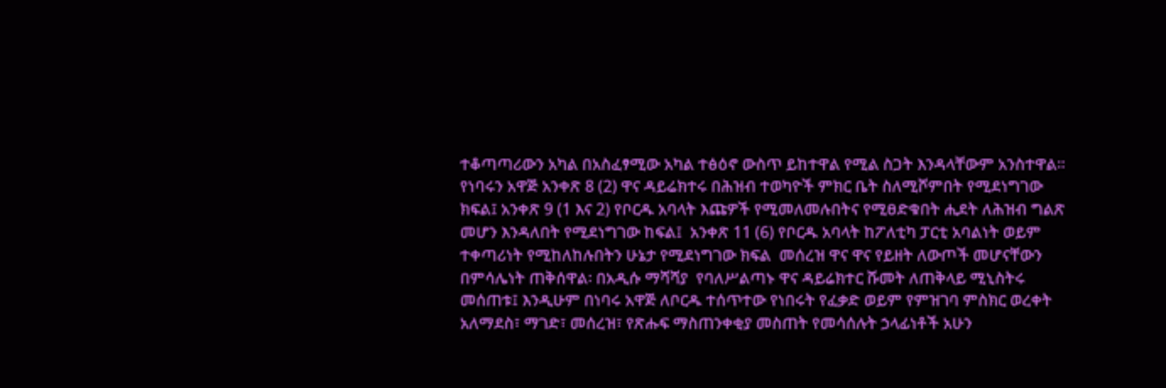ተቆጣጣሪውን አካል በአስፈፃሚው አካል ተፅዕኖ ውስጥ ይከተዋል የሚል ስጋት እንዳላቸውም አንስተዋል። የነባሩን አዋጅ አንቀጽ 8 (2) ዋና ዳይሬክተሩ በሕዝብ ተወካዮች ምክር ቤት ስለሚሾምበት የሚደነግገው ክፍል፤ አንቀጽ 9 (1 እና 2) የቦርዱ አባላት እጩዎች የሚመለመሉበትና የሚፀድቁበት ሒደት ለሕዝብ ግልጽ መሆን እንዳለበት የሚደነግገው ከፍል፤  አንቀጽ 11 (6) የቦርዱ አባላት ከፖለቲካ ፓርቲ አባልነት ወይም ተቀጣሪነት የሚከለከሉበትን ሁኔታ የሚደነግገው ክፍል  መሰረዝ ዋና ዋና የይዘት ለውጦች መሆናቸውን በምሳሌነት ጠቅሰዋል፡ በአዲሱ ማሻሻያ  የባለሥልጣኑ ዋና ዳይሬክተር ሹመት ለጠቅላይ ሚኒስትሩ መሰጠቱ፤ እንዲሁም በነባሩ አዋጅ ለቦርዱ ተሰጥተው የነበሩት የፈቃድ ወይም የምዝገባ ምስክር ወረቀት አለማደስ፣ ማገድ፣ መሰረዝ፣ የጽሑፍ ማስጠንቀቂያ መስጠት የመሳሰሉት ኃላፊነቶች አሁን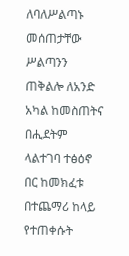ለባለሥልጣኑ መሰጠታቸው ሥልጣንን ጠቅልሎ ለአንድ አካል ከመስጠትና በሒደትም ላልተገባ ተፅዕኖ በር ከመክፈቱ በተጨማሪ ከላይ የተጠቀሱት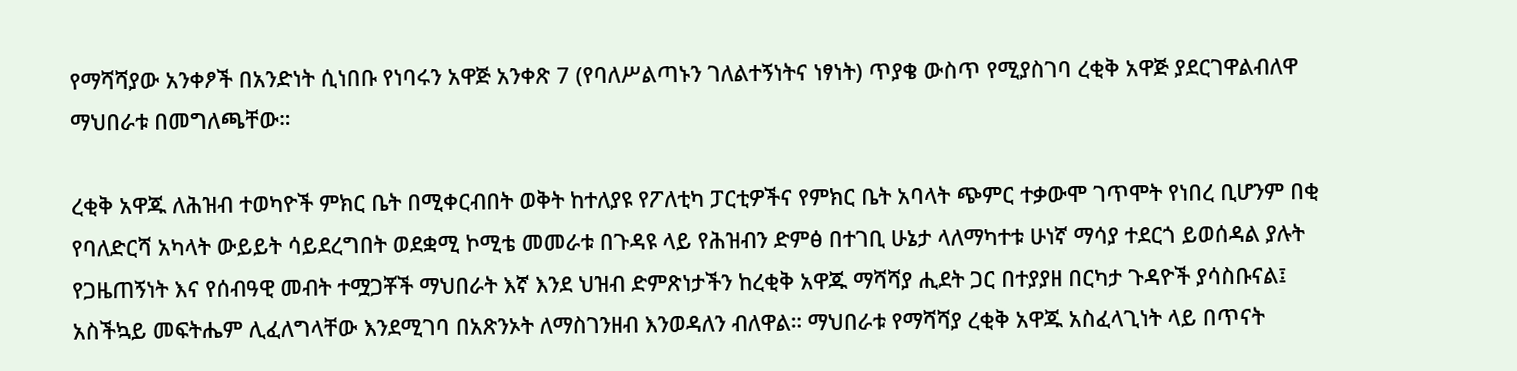የማሻሻያው አንቀፆች በአንድነት ሲነበቡ የነባሩን አዋጅ አንቀጽ 7 (የባለሥልጣኑን ገለልተኝነትና ነፃነት) ጥያቄ ውስጥ የሚያስገባ ረቂቅ አዋጅ ያደርገዋልብለዋ ማህበራቱ በመግለጫቸው።

ረቂቅ አዋጁ ለሕዝብ ተወካዮች ምክር ቤት በሚቀርብበት ወቅት ከተለያዩ የፖለቲካ ፓርቲዎችና የምክር ቤት አባላት ጭምር ተቃውሞ ገጥሞት የነበረ ቢሆንም በቂ የባለድርሻ አካላት ውይይት ሳይደረግበት ወደቋሚ ኮሚቴ መመራቱ በጉዳዩ ላይ የሕዝብን ድምፅ በተገቢ ሁኔታ ላለማካተቱ ሁነኛ ማሳያ ተደርጎ ይወሰዳል ያሉት የጋዜጠኝነት እና የሰብዓዊ መብት ተሟጋቾች ማህበራት እኛ እንደ ህዝብ ድምጽነታችን ከረቂቅ አዋጁ ማሻሻያ ሒደት ጋር በተያያዘ በርካታ ጉዳዮች ያሳስቡናል፤ አስችኳይ መፍትሔም ሊፈለግላቸው እንደሚገባ በአጽንኦት ለማስገንዘብ እንወዳለን ብለዋል። ማህበራቱ የማሻሻያ ረቂቅ አዋጁ አስፈላጊነት ላይ በጥናት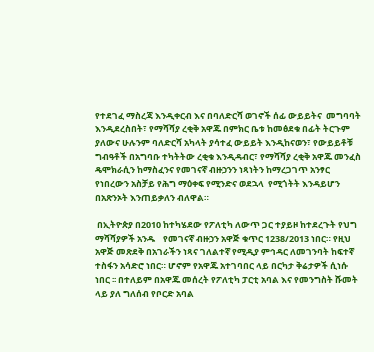የተደገፈ ማስረጃ እንዲቀርብ እና በባለድርሻ ወገኖች ሰፊ ውይይትና  መግባባት እንዲደረስበት፣ የማሻሻያ ረቂቅ አዋጁ በምክር ቤቱ ከመፅደቁ በፊት ትርጉም ያለውና ሁሉንም ባለድርሻ አካላት ያሳተፈ ውይይት እንዲከናወን፣ የውይይቶቹ ግብዓቶች በአግባቡ ተካትትው ረቂቁ እንዲዳብር፣ የማሻሻያ ረቂቅ አዋጁ መንፈስ ዴሞክራሲን ከማስፈንና የመገናኛ ብዙኃንን ነጻነትን ከማረጋገጥ አንፃር የነበረውን አስቻይ የሕግ ማዕቀፍ የሚንድና ወደኋላ  የሚጎትት እንዳይሆን በአጽንኦት እንጠይቃለን ብለዋል።

 በኢትዮጵያ በ2010 ከተካሄደው የፖለቲካ ለውጥ ጋር ተያይዞ ከተደረጉት የህግ ማሻሻያዎች አንዱ    የመገናኛ ብዙኃን አዋጅ ቁጥር 1238/2013 ነበር። የዚህ አዋጅ መጽደቅ በአገራችን ነጻና ገለልተኛ የሚዲያ ምኅዳር ለመገንባት ከፍተኛ ተስፋን አሳድሮ ነበር። ሆኖም የአዋጁ አተገባበር ላይ በርካታ ቅሬታዎች ሲነሱ ነበር ፡፡ በተለይም በአዋጁ መሰረት የፖለቲካ ፓርቲ አባል እና የመንግስት ሹመት ላይ ያለ ግለሰብ የቦርድ አባል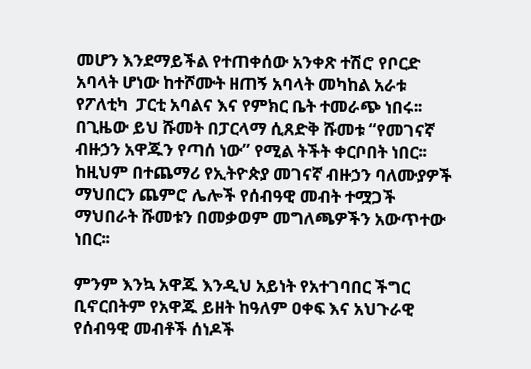መሆን እንደማይችል የተጠቀሰው አንቀጽ ተሽሮ የቦርድ አባላት ሆነው ከተሾሙት ዘጠኝ አባላት መካከል አራቱ የፖለቲካ  ፓርቲ አባልና እና የምክር ቤት ተመራጭ ነበሩ፡፡በጊዜው ይህ ሹመት በፓርላማ ሲጸድቅ ሹመቱ “የመገናኛ ብዙኃን አዋጁን የጣሰ ነው” የሚል ትችት ቀርቦበት ነበር፡፡ከዚህም በተጨማሪ የኢትዮጵያ መገናኛ ብዙኃን ባለሙያዎች ማህበርን ጨምሮ ሌሎች የሰብዓዊ መብት ተሟጋች ማህበራት ሹመቱን በመቃወም መግለጫዎችን አውጥተው ነበር፡፡

ምንም እንኳ አዋጁ እንዲህ አይነት የአተገባበር ችግር ቢኖርበትም የአዋጁ ይዘት ከዓለም ዐቀፍ እና አህጉራዊ የሰብዓዊ መብቶች ሰነዶች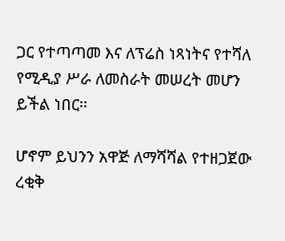ጋር የተጣጣመ እና ለፕሬስ ነጻነትና የተሻለ የሚዲያ ሥራ ለመስራት መሠረት መሆን ይችል ነበር፡፡

ሆኖም ይህንን አዋጅ ለማሻሻል የተዘጋጀው ረቂቅ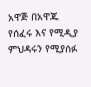አዋጅ በአዋጁ የሰፈሩ እና የሚዲያ ምህዳሩን የሚያሰፉ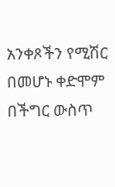አንቀጾችን የሚሽር በመሆኑ ቀድሞም በችግር ውስጥ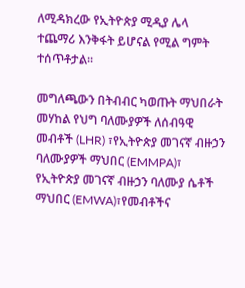ለሚዳክረው የኢትዮጵያ ሚዲያ ሌላ ተጨማሪ እንቅፋት ይሆናል የሚል ግምት ተሰጥቶታል፡፡

መግለጫውን በትብብር ካወጡት ማህበራት መሃከል የህግ ባለሙያዎች ለሰብዓዊ መብቶች (LHR) ፣የኢትዮጵያ መገናኛ ብዙኃን ባለሙያዎች ማህበር (EMMPA)፣ የኢትዮጵያ መገናኛ ብዙኃን ባለሙያ ሴቶች ማህበር (EMWA)፣የመብቶችና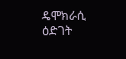ዴሞክራሲ ዕድገት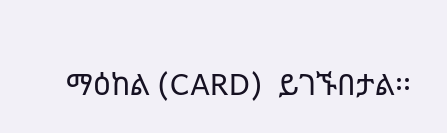ማዕከል (CARD)  ይገኙበታል፡፡